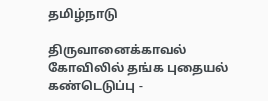தமிழ்நாடு

திருவானைக்காவல் கோவிலில் தங்க புதையல் கண்டெடுப்பு -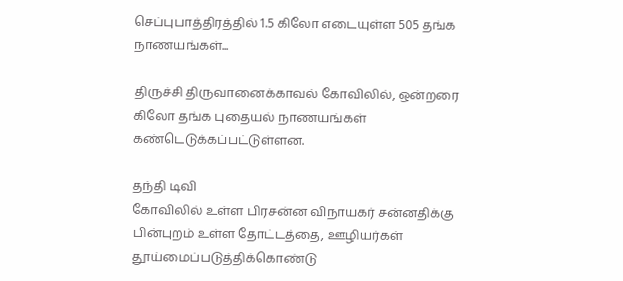செப்புபாத்திரத்தில் 1.5 கிலோ எடையுள்ள 505 தங்க நாணயங்கள்...

திருச்சி திருவானைக்காவல் கோவிலில், ஒன்றரை கிலோ தங்க புதையல் நாணயங்கள் கண்டெடுக்கப்பட்டுள்ளன.

தந்தி டிவி
கோவிலில் உள்ள பிரசன்ன விநாயகர் சன்னதிக்கு பின்புறம் உள்ள தோட்டத்தை, ஊழியர்கள் தூய்மைப்படுத்திக்கொண்டு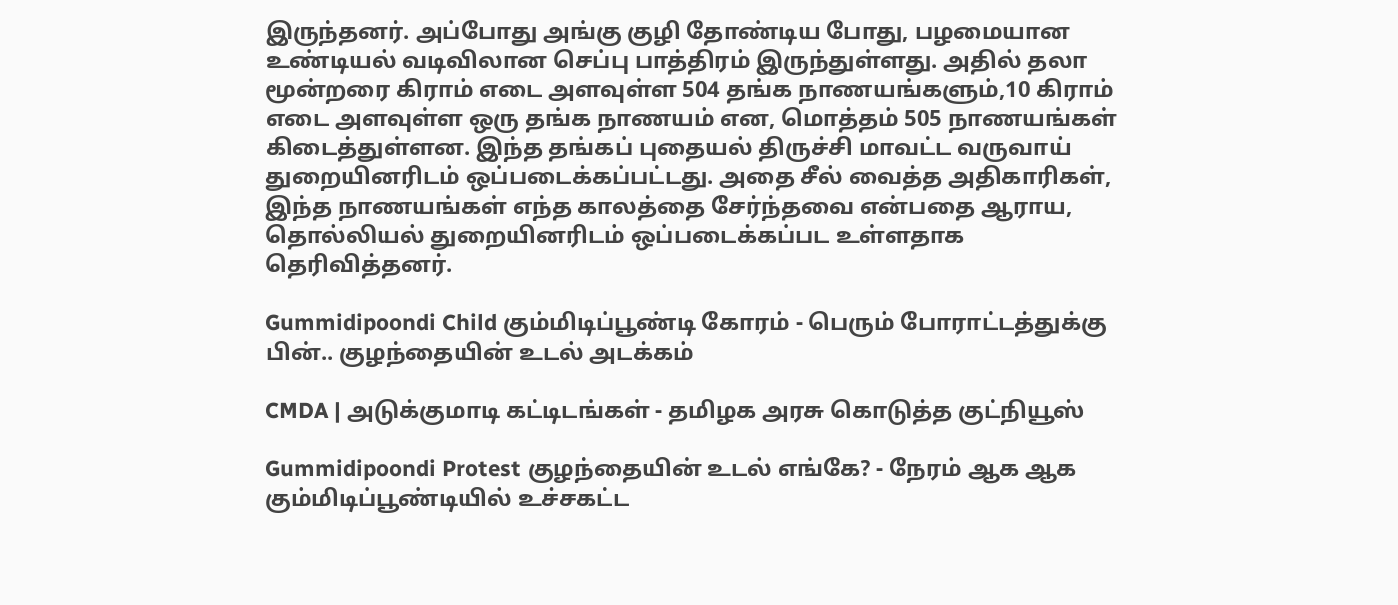இருந்தனர். அப்போது அங்கு குழி தோண்டிய போது, பழமையான உண்டியல் வடிவிலான செப்பு பாத்திரம் இருந்துள்ளது. அதில் தலா மூன்றரை கிராம் எடை அளவுள்ள 504 தங்க நாணயங்களும்,10 கிராம் எடை அளவுள்ள ஒரு தங்க நாணயம் என, மொத்தம் 505 நாணயங்கள் கிடைத்துள்ளன. இந்த தங்கப் புதையல் திருச்சி மாவட்ட வருவாய் துறையினரிடம் ஒப்படைக்கப்பட்டது. அதை சீல் வைத்த அதிகாரிகள், இந்த நாணயங்கள் எந்த காலத்தை சேர்ந்தவை என்பதை ஆராய, தொல்லியல் துறையினரிடம் ஒப்படைக்கப்பட உள்ளதாக தெரிவித்தனர்.

Gummidipoondi Child கும்மிடிப்பூண்டி கோரம் - பெரும் போராட்டத்துக்கு பின்.. குழந்தையின் உடல் அடக்கம்

CMDA | அடுக்குமாடி கட்டிடங்கள் - தமிழக அரசு கொடுத்த குட்நியூஸ்

Gummidipoondi Protest குழந்தையின் உடல் எங்கே? - நேரம் ஆக ஆக கும்மிடிப்பூண்டியில் உச்சகட்ட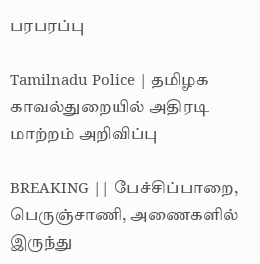பரபரப்பு

Tamilnadu Police | தமிழக காவல்துறையில் அதிரடி மாற்றம் அறிவிப்பு

BREAKING || பேச்சிப்பாறை, பெருஞ்சாணி, அணைகளில் இருந்து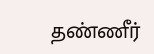தண்ணீர்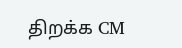திறக்க CM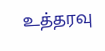உத்தரவு